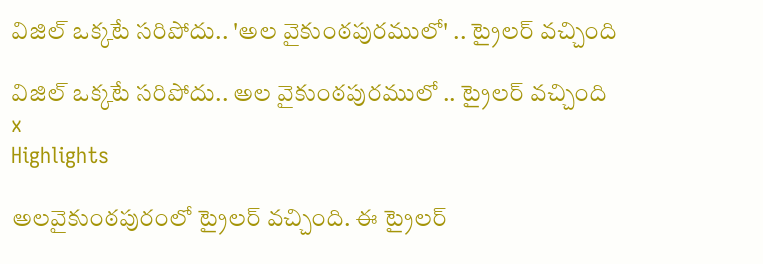విజిల్ ఒక్కటే సరిపోదు.. 'అల వైకుంఠపురములో' .. ట్రైలర్ వచ్చింది

విజిల్ ఒక్కటే సరిపోదు.. అల వైకుంఠపురములో .. ట్రైలర్ వచ్చింది
x
Highlights

అలవైకుంఠపురంలో ట్రైలర్ వచ్చింది. ఈ ట్రైలర్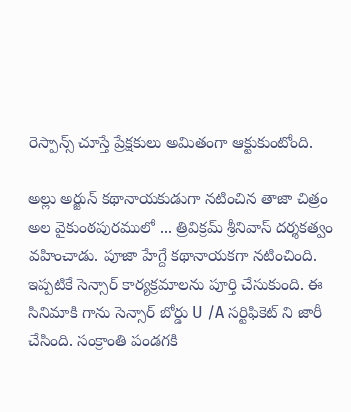రెస్పాన్స్ చూస్తే ప్రేక్షకులు అమితంగా ఆక్టుకుంటోంది.

అల్లు అర్జున్ కథానాయకుడుగా నటించిన తాజా చిత్రం అల వైకుంఠపురములో ... త్రివిక్రమ్ శ్రీనివాస్ దర్శకత్వం వహించాడు. పూజా హేగ్దే కథానాయకగా నటించింది. ఇప్పటికే సెన్సార్ కార్యక్రమాలను పూర్తి చేసుకుంది. ఈ సినిమాకి గాను సెన్సార్ బోర్డు U /A సర్టిఫికెట్ ని జారీ చేసింది. సంక్రాంతి పండగకి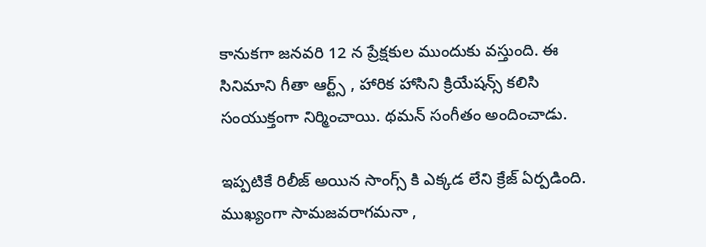కానుకగా జనవరి 12 న ప్రేక్షకుల ముందుకు వస్తుంది. ఈ సినిమాని గీతా ఆర్ట్స్ , హారిక హాసిని క్రియేషన్స్ కలిసి సంయుక్తంగా నిర్మించాయి. థమన్ సంగీతం అందించాడు.

ఇప్పటికే రిలీజ్ అయిన సాంగ్స్ కి ఎక్కడ లేని క్రేజ్ ఏర్పడింది. ముఖ్యంగా సామజవరాగమనా ,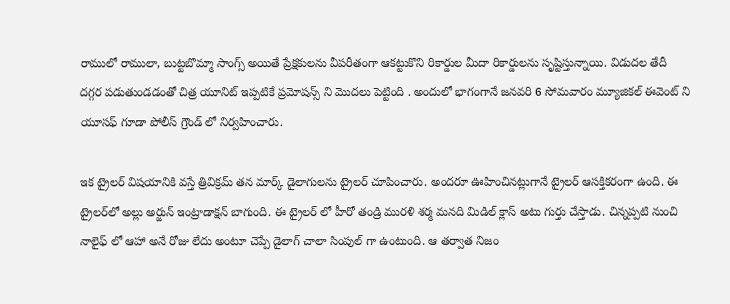రాములో రాములా, బుట్టబొమ్మా సాంగ్స్ అయితే ప్రేక్షకులను వీపరీతంగా ఆకట్టుకొని రికార్డుల మీదా రికార్డులను సృష్టిస్తున్నాయి. విడుదల తేదీ దగ్గర పడుతుండడంతో చిత్ర యూనిట్ ఇప్పటికే ప్రమోషన్స్ ని మొదలు పెట్టింది . అందులో భాగంగానే జనవరి 6 సోమవారం మ్యూజికల్ ఈవెంట్ ని యూసఫ్ గూడా పోలీస్ గ్రౌండ్ లో నిర్వహించారు.

ఇక ట్రైలర్ విషయానికి వస్తే త్రివిక్రమ్ తన మార్క్ డైలాగులను ట్రైలర్ చూపించారు. అందరూ ఊహించినట్లుగానే ట్రైలర్ ఆసక్తికరంగా ఉంది. ఈ ట్రైలర్‌లో అల్లు అర్జున్ ఇంట్రాడాక్షన్ బాగుంది. ఈ ట్రైలర్ లో హీరో తండ్రి మురళి శర్మ మనది మిడిల్ క్లాస్ అటు గుర్తు చేస్తాడు. చిన్నప్పటి నుంచి నాలైఫ్ లో ఆహా అనే రోజు లేదు అంటూ చెప్పే డైలాగ్ చాలా సింపుల్ గా ఉంటుంది. ఆ తర్వాత నిజం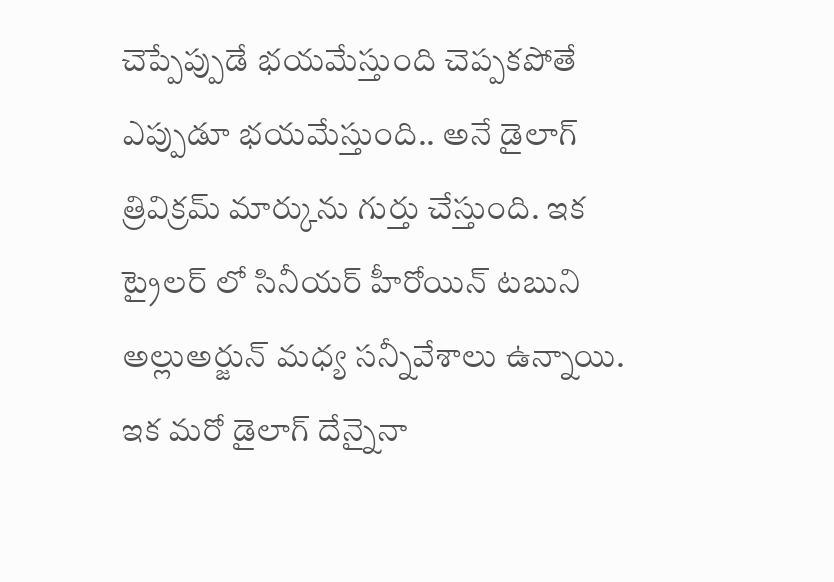చెప్పేప్పుడే భయమేస్తుంది చెప్పకపోతే ఎప్పుడూ భయమేస్తుంది.. అనే డైలాగ్ త్రివిక్రమ్ మార్కును గుర్తు చేస్తుంది. ఇక ట్రైలర్ లో సినీయర్ హీరోయిన్ టబుని అల్లుఅర్జున్ మధ్య సన్నీవేశాలు ఉన్నాయి. ఇక మరో డైలాగ్ దేన్నైనా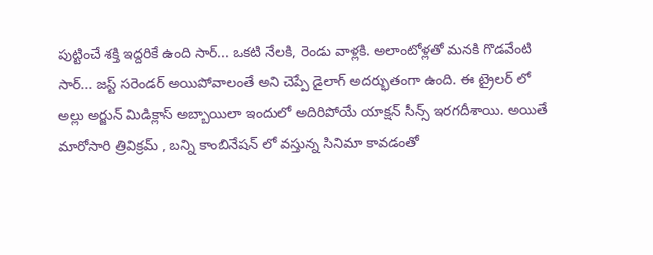పుట్టించే శక్తి ఇద్దరికే ఉంది సార్... ఒకటి నేలకి, రెండు వాళ్లకి. అలాంటోళ్లతో మనకి గొడవేంటి సార్... జస్ట్ సరెండర్ అయిపోవాలంతే అని చెప్పే డైలాగ్ అదర్భుతంగా ఉంది. ఈ ట్రైలర్ లో అల్లు అర్జున్ మిడిక్లాస్ అబ్బాయిలా ఇందులో అదిరిపోయే యాక్షన్ సీన్స్ ఇరగదీశాయి. అయితే మారోసారి త్రివిక్రమ్ , బన్ని కాంబినేషన్ లో వస్తున్న సినిమా కావడంతో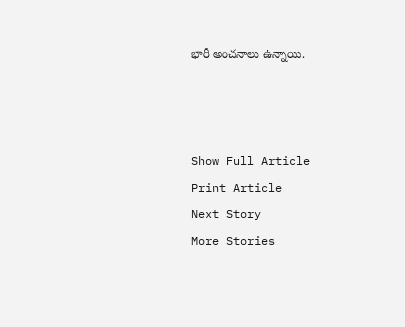భారీ అంచనాలు ఉన్నాయి.



Show Full Article
Print Article
Next Story
More Stories